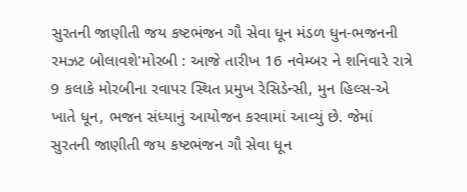સુરતની જાણીતી જય કષ્ટભંજન ગૌ સેવા ધૂન મંડળ ધુન-ભજનની રમઝટ બોલાવશે'મોરબી : આજે તારીખ 16 નવેમ્બર ને શનિવારે રાત્રે 9 કલાકે મોરબીના રવાપર સ્થિત પ્રમુખ રેસિડેન્સી, મુન હિલ્સ-એ ખાતે ધૂન, ભજન સંધ્યાનું આયોજન કરવામાં આવ્યું છે. જેમાં સુરતની જાણીતી જય કષ્ટભંજન ગૌ સેવા ધૂન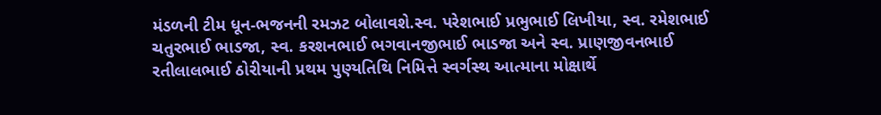મંડળની ટીમ ધૂન-ભજનની રમઝટ બોલાવશે.સ્વ. પરેશભાઈ પ્રભુભાઈ લિખીયા, સ્વ. રમેશભાઈ ચતુરભાઈ ભાડજા, સ્વ. કરશનભાઈ ભગવાનજીભાઈ ભાડજા અને સ્વ. પ્રાણજીવનભાઈ રતીલાલભાઈ ઠોરીયાની પ્રથમ પુણ્યતિથિ નિમિત્તે સ્વર્ગસ્થ આત્માના મોક્ષાર્થે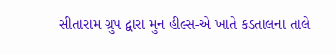સીતારામ ગ્રુપ દ્વારા મુન હીલ્સ-એ ખાતે કડતાલના તાલે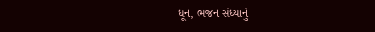ધૂન, ભજન સંધ્યાનું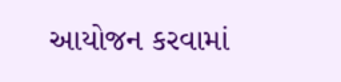આયોજન કરવામાં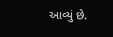આવ્યું છે.